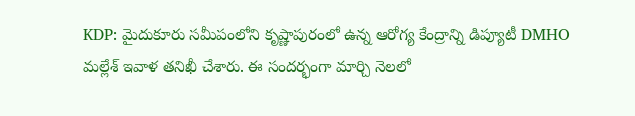KDP: మైదుకూరు సమీపంలోని కృష్ణాపురంలో ఉన్న ఆరోగ్య కేంద్రాన్ని డిప్యూటీ DMHO మల్లేశ్ ఇవాళ తనిఖీ చేశారు. ఈ సందర్భంగా మార్చి నెలలో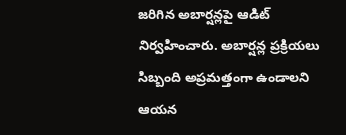జరిగిన అబార్షన్లపై ఆడిట్ నిర్వహించారు. అబార్షన్ల ప్రక్రియలు సిబ్బంది అప్రమత్తంగా ఉండాలని ఆయన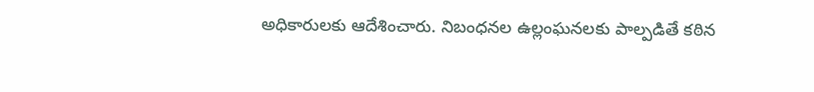అధికారులకు ఆదేశించారు. నిబంధనల ఉల్లంఘనలకు పాల్పడితే కఠిన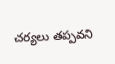చర్యలు తప్పవని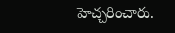హెచ్చరించారు.